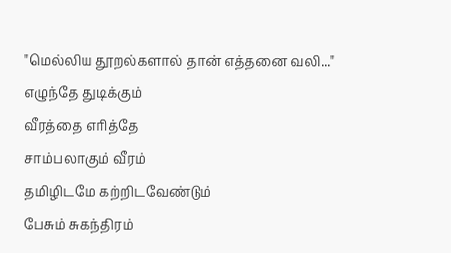"மெல்லிய தூறல்களால் தான் எத்தனை வலி..."
எழுந்தே துடிக்கும்
வீரத்தை எரித்தே
சாம்பலாகும் வீரம்
தமிழிடமே கற்றிடவேண்டும்
பேசும் சுகந்திரம்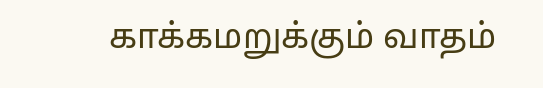காக்கமறுக்கும் வாதம்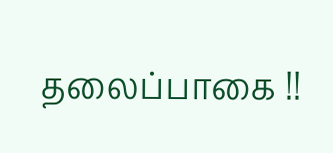தலைப்பாகை !!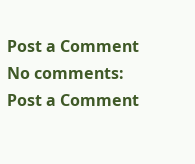Post a Comment
No comments:
Post a Comment